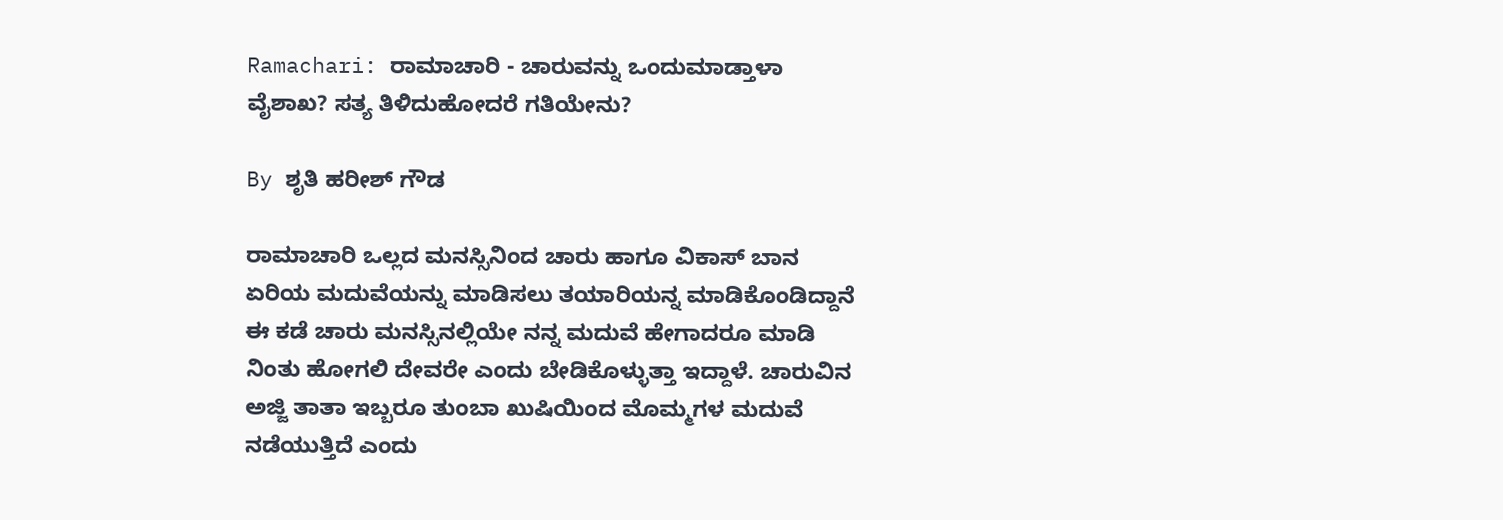Ramachari: ರಾಮಾಚಾರಿ - ಚಾರುವನ್ನು ಒಂದುಮಾಡ್ತಾಳಾ ವೈಶಾಖ? ಸತ್ಯ ತಿಳಿದುಹೋದರೆ ಗತಿಯೇನು?

By ಶೃತಿ ಹರೀಶ್ ಗೌಡ

ರಾಮಾಚಾರಿ ಒಲ್ಲದ ಮನಸ್ಸಿನಿಂದ ಚಾರು ಹಾಗೂ ವಿಕಾಸ್ ಬಾನ ಏರಿಯ ಮದುವೆಯನ್ನು ಮಾಡಿಸಲು ತಯಾರಿಯನ್ನ ಮಾಡಿಕೊಂಡಿದ್ದಾನೆ ಈ ಕಡೆ ಚಾರು ಮನಸ್ಸಿನಲ್ಲಿಯೇ ನನ್ನ ಮದುವೆ ಹೇಗಾದರೂ ಮಾಡಿ ನಿಂತು ಹೋಗಲಿ ದೇವರೇ ಎಂದು ಬೇಡಿಕೊಳ್ಳುತ್ತಾ ಇದ್ದಾಳೆ. ಚಾರುವಿನ ಅಜ್ಜಿ ತಾತಾ ಇಬ್ಬರೂ ತುಂಬಾ ಖುಷಿಯಿಂದ ಮೊಮ್ಮಗಳ ಮದುವೆ ನಡೆಯುತ್ತಿದೆ ಎಂದು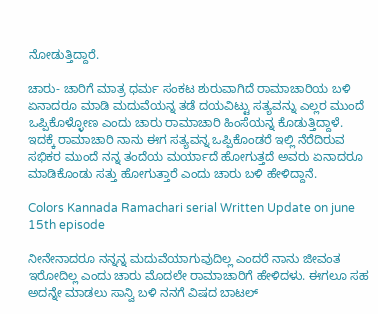ನೋಡುತ್ತಿದ್ದಾರೆ.

ಚಾರು- ಚಾರಿಗೆ ಮಾತ್ರ ಧರ್ಮ ಸಂಕಟ ಶುರುವಾಗಿದೆ ರಾಮಾಚಾರಿಯ ಬಳಿ ಏನಾದರೂ ಮಾಡಿ ಮದುವೆಯನ್ನ ತಡೆ ದಯವಿಟ್ಟು ಸತ್ಯವನ್ನು ಎಲ್ಲರ ಮುಂದೆ ಒಪ್ಪಿಕೊಳ್ಳೋಣ ಎಂದು ಚಾರು ರಾಮಾಚಾರಿ ಹಿಂಸೆಯನ್ನ ಕೊಡುತ್ತಿದ್ದಾಳೆ. ಇದಕ್ಕೆ ರಾಮಾಚಾರಿ ನಾನು ಈಗ ಸತ್ಯವನ್ನ ಒಪ್ಪಿಕೊಂಡರೆ ಇಲ್ಲಿ ನೆರೆದಿರುವ ಸಭಿಕರ ಮುಂದೆ ನನ್ನ ತಂದೆಯ ಮರ್ಯಾದೆ ಹೋಗುತ್ತದೆ ಅವರು ಏನಾದರೂ ಮಾಡಿಕೊಂಡು ಸತ್ತು ಹೋಗುತ್ತಾರೆ ಎಂದು ಚಾರು ಬಳಿ ಹೇಳಿದ್ದಾನೆ.

Colors Kannada Ramachari serial Written Update on june 15th episode

ನೀನೇನಾದರೂ ನನ್ನನ್ನ ಮದುವೆಯಾಗುವುದಿಲ್ಲ ಎಂದರೆ ನಾನು ಜೀವಂತ ಇರೋದಿಲ್ಲ ಎಂದು ಚಾರು ಮೊದಲೇ ರಾಮಾಚಾರಿಗೆ ಹೇಳಿದಳು. ಈಗಲೂ ಸಹ ಅದನ್ನೇ ಮಾಡಲು ಸಾನ್ವಿ ಬಳಿ ನನಗೆ ವಿಷದ ಬಾಟಲ್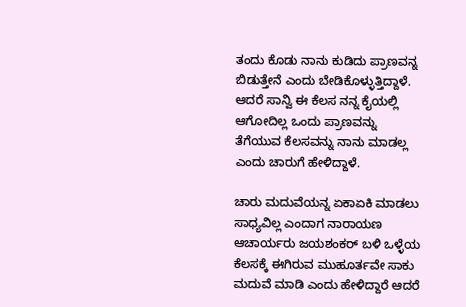ತಂದು ಕೊಡು ನಾನು ಕುಡಿದು ಪ್ರಾಣವನ್ನ ಬಿಡುತ್ತೇನೆ ಎಂದು ಬೇಡಿಕೊಳ್ಳುತ್ತಿದ್ದಾಳೆ. ಆದರೆ ಸಾನ್ವಿ ಈ ಕೆಲಸ ನನ್ನ ಕೈಯಲ್ಲಿ ಆಗೋದಿಲ್ಲ ಒಂದು ಪ್ರಾಣವನ್ನು ತೆಗೆಯುವ ಕೆಲಸವನ್ನು ನಾನು ಮಾಡಲ್ಲ ಎಂದು ಚಾರುಗೆ ಹೇಳಿದ್ದಾಳೆ.

ಚಾರು ಮದುವೆಯನ್ನ ಏಕಾಏಕಿ ಮಾಡಲು ಸಾಧ್ಯವಿಲ್ಲ ಎಂದಾಗ ನಾರಾಯಣ ಆಚಾರ್ಯರು ಜಯಶಂಕರ್ ಬಳಿ ಒಳ್ಳೆಯ ಕೆಲಸಕ್ಕೆ ಈಗಿರುವ ಮುಹೂರ್ತವೇ ಸಾಕು ಮದುವೆ ಮಾಡಿ ಎಂದು ಹೇಳಿದ್ದಾರೆ ಆದರೆ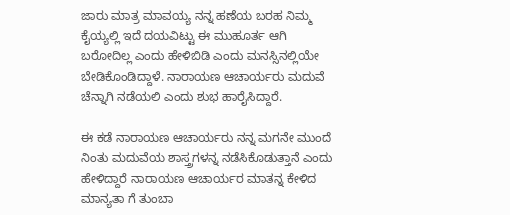ಜಾರು ಮಾತ್ರ ಮಾವಯ್ಯ ನನ್ನ ಹಣೆಯ ಬರಹ ನಿಮ್ಮ ಕೈಯ್ಯಲ್ಲಿ ಇದೆ ದಯವಿಟ್ಟು ಈ ಮುಹೂರ್ತ ಆಗಿ ಬರೋದಿಲ್ಲ ಎಂದು ಹೇಳಿಬಿಡಿ ಎಂದು ಮನಸ್ಸಿನಲ್ಲಿಯೇ ಬೇಡಿಕೊಂಡಿದ್ದಾಳೆ. ನಾರಾಯಣ ಆಚಾರ್ಯರು ಮದುವೆ ಚೆನ್ನಾಗಿ ನಡೆಯಲಿ ಎಂದು ಶುಭ ಹಾರೈಸಿದ್ದಾರೆ.

ಈ ಕಡೆ ನಾರಾಯಣ ಆಚಾರ್ಯರು ನನ್ನ ಮಗನೇ ಮುಂದೆ ನಿಂತು ಮದುವೆಯ ಶಾಸ್ತ್ರಗಳನ್ನ ನಡೆಸಿಕೊಡುತ್ತಾನೆ ಎಂದು ಹೇಳಿದ್ದಾರೆ ನಾರಾಯಣ ಆಚಾರ್ಯರ ಮಾತನ್ನ ಕೇಳಿದ ಮಾನ್ಯತಾ ಗೆ ತುಂಬಾ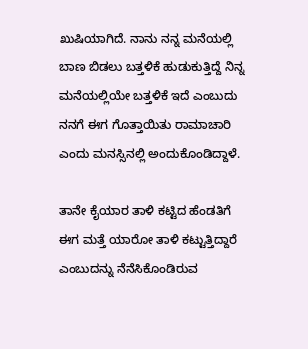ಖುಷಿಯಾಗಿದೆ. ನಾನು ನನ್ನ ಮನೆಯಲ್ಲಿ ಬಾಣ ಬಿಡಲು ಬತ್ತಳಿಕೆ ಹುಡುಕುತ್ತಿದ್ದೆ ನಿನ್ನ ಮನೆಯಲ್ಲಿಯೇ ಬತ್ತಳಿಕೆ ಇದೆ ಎಂಬುದು ನನಗೆ ಈಗ ಗೊತ್ತಾಯಿತು ರಾಮಾಚಾರಿ ಎಂದು ಮನಸ್ಸಿನಲ್ಲಿ ಅಂದುಕೊಂಡಿದ್ದಾಳೆ.

ತಾನೇ ಕೈಯಾರ ತಾಳಿ ಕಟ್ಟಿದ ಹೆಂಡತಿಗೆ ಈಗ ಮತ್ತೆ ಯಾರೋ ತಾಳಿ ಕಟ್ಟುತ್ತಿದ್ದಾರೆ ಎಂಬುದನ್ನು ನೆನೆಸಿಕೊಂಡಿರುವ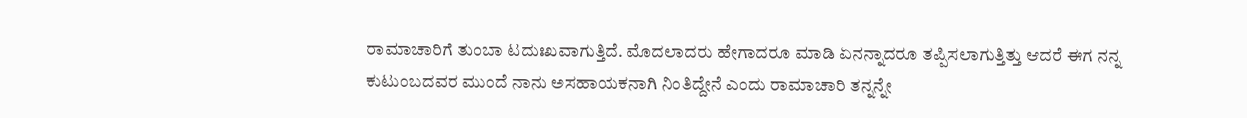ರಾಮಾಚಾರಿಗೆ ತುಂಬಾ ಟದುಃಖವಾಗುತ್ತಿದೆ. ಮೊದಲಾದರು ಹೇಗಾದರೂ ಮಾಡಿ ಏನನ್ನಾದರೂ ತಪ್ಪಿಸಲಾಗುತ್ತಿತ್ತು ಆದರೆ ಈಗ ನನ್ನ ಕುಟುಂಬದವರ ಮುಂದೆ ನಾನು ಅಸಹಾಯಕನಾಗಿ ನಿಂತಿದ್ದೇನೆ ಎಂದು ರಾಮಾಚಾರಿ ತನ್ನನ್ನೇ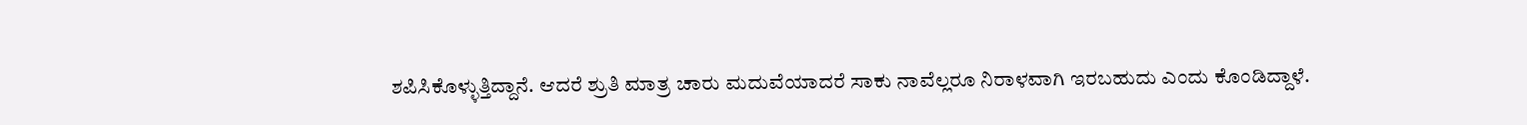ಶಪಿಸಿಕೊಳ್ಳುತ್ತಿದ್ದಾನೆ. ಆದರೆ ಶ್ರುತಿ ಮಾತ್ರ ಚಾರು ಮದುವೆಯಾದರೆ ಸಾಕು ನಾವೆಲ್ಲರೂ ನಿರಾಳವಾಗಿ ಇರಬಹುದು ಎಂದು ಕೊಂಡಿದ್ದಾಳೆ.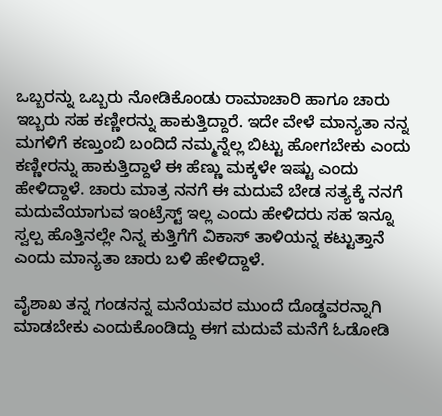ಒಬ್ಬರನ್ನು ಒಬ್ಬರು ನೋಡಿಕೊಂಡು ರಾಮಾಚಾರಿ ಹಾಗೂ ಚಾರು ಇಬ್ಬರು ಸಹ ಕಣ್ಣೀರನ್ನು ಹಾಕುತ್ತಿದ್ದಾರೆ. ಇದೇ ವೇಳೆ ಮಾನ್ಯತಾ ನನ್ನ ಮಗಳಿಗೆ ಕಣ್ತುಂಬಿ ಬಂದಿದೆ ನಮ್ಮನ್ನೆಲ್ಲ ಬಿಟ್ಟು ಹೋಗಬೇಕು ಎಂದು ಕಣ್ಣೀರನ್ನು ಹಾಕುತ್ತಿದ್ದಾಳೆ ಈ ಹೆಣ್ಣು ಮಕ್ಕಳೇ ಇಷ್ಟು ಎಂದು ಹೇಳಿದ್ದಾಳೆ. ಚಾರು ಮಾತ್ರ ನನಗೆ ಈ ಮದುವೆ ಬೇಡ ಸತ್ಯಕ್ಕೆ ನನಗೆ ಮದುವೆಯಾಗುವ ಇಂಟ್ರೆಸ್ಟ್ ಇಲ್ಲ ಎಂದು ಹೇಳಿದರು ಸಹ ಇನ್ನೂ ಸ್ವಲ್ಪ ಹೊತ್ತಿನಲ್ಲೇ ನಿನ್ನ ಕುತ್ತಿಗೆಗೆ ವಿಕಾಸ್ ತಾಳಿಯನ್ನ ಕಟ್ಟುತ್ತಾನೆ ಎಂದು ಮಾನ್ಯತಾ ಚಾರು ಬಳಿ ಹೇಳಿದ್ದಾಳೆ.

ವೈಶಾಖ ತನ್ನ ಗಂಡನನ್ನ ಮನೆಯವರ ಮುಂದೆ ದೊಡ್ಡವರನ್ನಾಗಿ ಮಾಡಬೇಕು ಎಂದುಕೊಂಡಿದ್ದು ಈಗ ಮದುವೆ ಮನೆಗೆ ಓಡೋಡಿ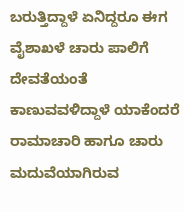ಬರುತ್ತಿದ್ದಾಳೆ ಏನಿದ್ದರೂ ಈಗ ವೈಶಾಖಳೆ ಚಾರು ಪಾಲಿಗೆ ದೇವತೆಯಂತೆ ಕಾಣುವವಳಿದ್ದಾಳೆ ಯಾಕೆಂದರೆ ರಾಮಾಚಾರಿ ಹಾಗೂ ಚಾರು ಮದುವೆಯಾಗಿರುವ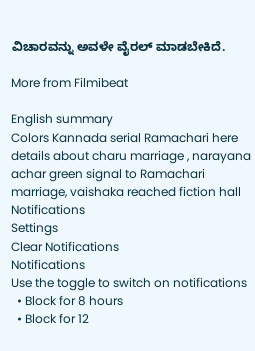ವಿಚಾರವನ್ನು ಅವಳೇ ವೈರಲ್ ಮಾಡಬೇಕಿದೆ.

More from Filmibeat

English summary
Colors Kannada serial Ramachari here details about charu marriage , narayana achar green signal to Ramachari marriage, vaishaka reached fiction hall
Notifications
Settings
Clear Notifications
Notifications
Use the toggle to switch on notifications
  • Block for 8 hours
  • Block for 12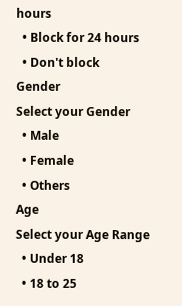hours
  • Block for 24 hours
  • Don't block
Gender
Select your Gender
  • Male
  • Female
  • Others
Age
Select your Age Range
  • Under 18
  • 18 to 25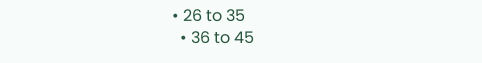• 26 to 35
  • 36 to 45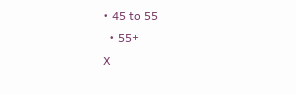• 45 to 55
  • 55+
X